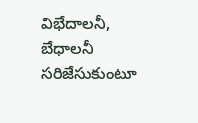విభేదాలనీ, బేధాలనీ సరిజేసుకుంటూ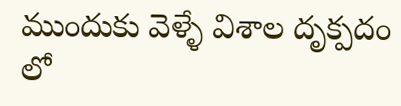ముందుకు వెళ్ళే విశాల దృక్పదం లో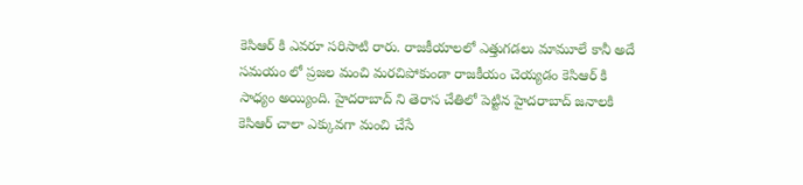కెసిఆర్ కి ఎవరూ సరిసాటి రారు. రాజకీయాలలో ఎత్తుగడలు మామూలే కానీ అదే సమయం లో ప్రజల మంచి మరచిపోకుండా రాజకీయం చెయ్యడం కెసిఆర్ కి సాధ్యం అయ్యింది. హైదరాబాద్ ని తెరాస చేతిలో పెట్టిన హైదరాబాద్ జనాలకి కెసిఆర్ చాలా ఎక్కువగా మంచి చేసే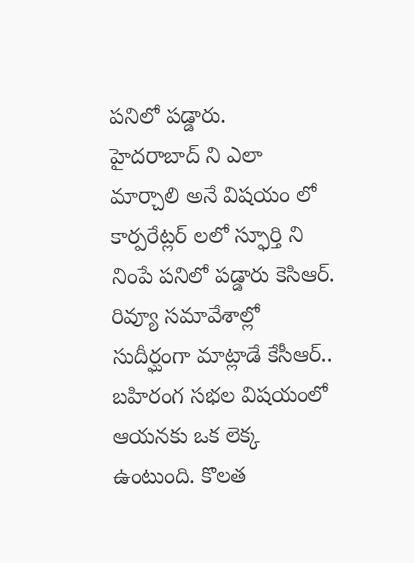పనిలో పడ్డారు.
హైదరాబాద్ ని ఎలా మార్చాలి అనే విషయం లో కార్పరేట్లర్ లలో స్ఫూర్తి ని నింపే పనిలో పడ్డారు కెసిఆర్. రివ్యూ సమావేశాల్లో సుదీర్ఘంగా మాట్లాడే కేసీఆర్.. బహిరంగ సభల విషయంలో ఆయనకు ఒక లెక్క ఉంటుంది. కొలత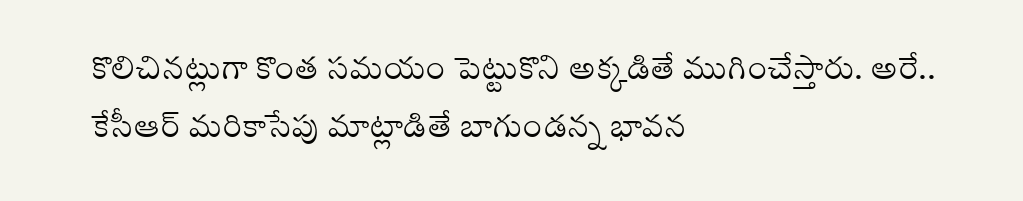కొలిచినట్లుగా కొంత సమయం పెట్టుకొని అక్కడితే ముగించేస్తారు. అరే.. కేసీఆర్ మరికాసేపు మాట్లాడితే బాగుండన్న భావన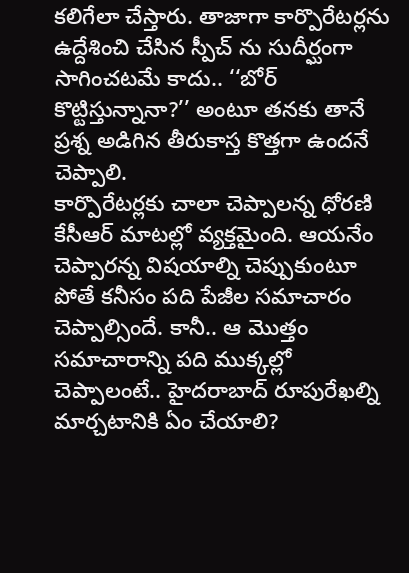కలిగేలా చేస్తారు. తాజాగా కార్పొరేటర్లను ఉద్దేశించి చేసిన స్పీచ్ ను సుదీర్ఘంగా సాగించటమే కాదు.. ‘‘బోర్ కొట్టిస్తున్నానా?’’ అంటూ తనకు తానే ప్రశ్న అడిగిన తీరుకాస్త కొత్తగా ఉందనే చెప్పాలి.
కార్పొరేటర్లకు చాలా చెప్పాలన్న ధోరణి కేసీఆర్ మాటల్లో వ్యక్తమైంది. ఆయనేం చెప్పారన్న విషయాల్ని చెప్పుకుంటూ పోతే కనీసం పది పేజీల సమాచారం చెప్పాల్సిందే. కానీ.. ఆ మొత్తం సమాచారాన్ని పది ముక్కల్లో చెప్పాలంటే.. హైదరాబాద్ రూపురేఖల్ని మార్చటానికి ఏం చేయాలి?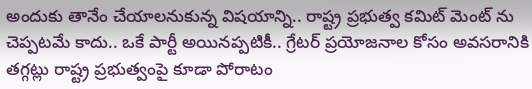అందుకు తానేం చేయాలనుకున్న విషయాన్ని.. రాష్ట్ర ప్రభుత్వ కమిట్ మెంట్ ను చెప్పటమే కాదు.. ఒకే పార్టీ అయినప్పటికీ.. గ్రేటర్ ప్రయోజనాల కోసం అవసరానికి తగ్గట్లు రాష్ట్ర ప్రభుత్వంపై కూడా పోరాటం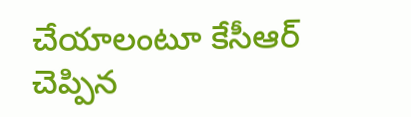చేయాలంటూ కేసీఆర్ చెప్పిన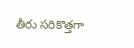తీరు సరికొత్తగా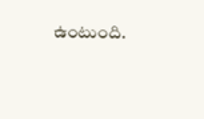ఉంటుంది.